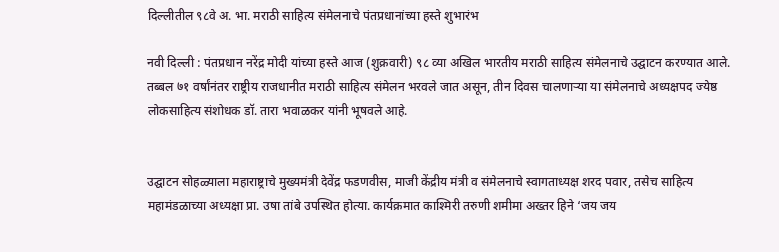दिल्लीतील ९८वे अ. भा. मराठी साहित्य संमेलनाचे पंतप्रधानांच्या हस्ते शुभारंभ

नवी दिल्ली : पंतप्रधान नरेंद्र मोदी यांच्या हस्ते आज (शुक्रवारी) ९८ व्या अखिल भारतीय मराठी साहित्य संमेलनाचे उद्घाटन करण्यात आले. तब्बल ७१ वर्षांनंतर राष्ट्रीय राजधानीत मराठी साहित्य संमेलन भरवले जात असून, तीन दिवस चालणाऱ्या या संमेलनाचे अध्यक्षपद ज्येष्ठ लोकसाहित्य संशोधक डॉ. तारा भवाळकर यांनी भूषवले आहे.


उद्घाटन सोहळ्याला महाराष्ट्राचे मुख्यमंत्री देवेंद्र फडणवीस, माजी केंद्रीय मंत्री व संमेलनाचे स्वागताध्यक्ष शरद पवार, तसेच साहित्य महामंडळाच्या अध्यक्षा प्रा. उषा तांबे उपस्थित होत्या. कार्यक्रमात काश्मिरी तरुणी शमीमा अख्तर हिने ‘जय जय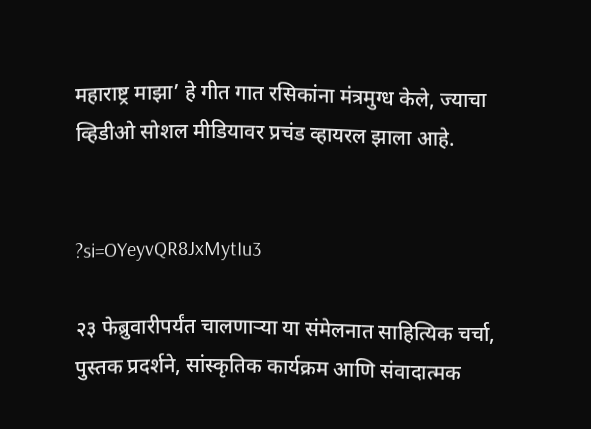महाराष्ट्र माझा’ हे गीत गात रसिकांना मंत्रमुग्ध केले, ज्याचा व्हिडीओ सोशल मीडियावर प्रचंड व्हायरल झाला आहे.


?si=OYeyvQR8JxMytIu3

२३ फेब्रुवारीपर्यंत चालणाऱ्या या संमेलनात साहित्यिक चर्चा, पुस्तक प्रदर्शने, सांस्कृतिक कार्यक्रम आणि संवादात्मक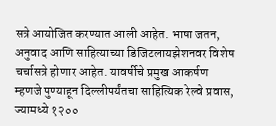सत्रे आयोजित करण्यात आली आहेत. भाषा जतन, अनुवाद आणि साहित्याच्या डिजिटलायझेशनवर विशेष चर्चासत्रे होणार आहेत. यावर्षीचे प्रमुख आकर्षण म्हणजे पुण्याहून दिल्लीपर्यंतचा साहित्यिक रेल्वे प्रवास, ज्यामध्ये १२००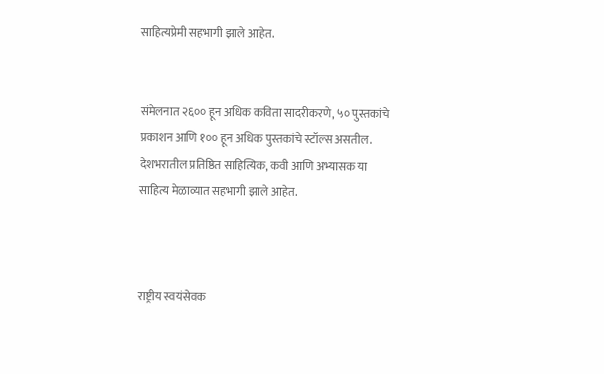साहित्यप्रेमी सहभागी झाले आहेत.


संमेलनात २६०० हून अधिक कविता सादरीकरणे, ५० पुस्तकांचे प्रकाशन आणि १०० हून अधिक पुस्तकांचे स्टॉल्स असतील. देशभरातील प्रतिष्ठित साहित्यिक, कवी आणि अभ्यासक या साहित्य मेळाव्यात सहभागी झाले आहेत.



राष्ट्रीय स्वयंसेवक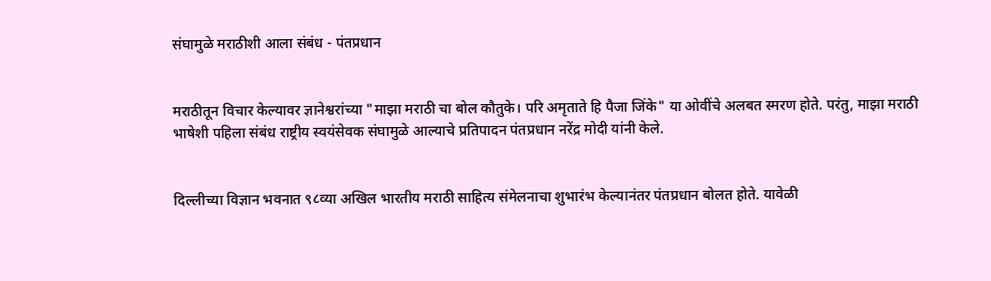संघामुळे मराठीशी आला संबंध - पंतप्रधान


मराठीतून विचार केल्यावर ज्ञानेश्वरांच्या "माझा मराठी चा बोल कौतुके। परि अमृताते हि पैजा जिंके" या ओवींचे अलबत स्मरण होते. परंतु, माझा मराठी भाषेशी पहिला संबंध राष्ट्रीय स्वयंसेवक संघामुळे आल्याचे प्रतिपादन पंतप्रधान नरेंद्र मोदी यांनी केले.


दिल्लीच्या विज्ञान भवनात ९८व्या अखिल भारतीय मराठी साहित्य संमेलनाचा शुभारंभ केल्यानंतर पंतप्रधान बोलत होते. यावेळी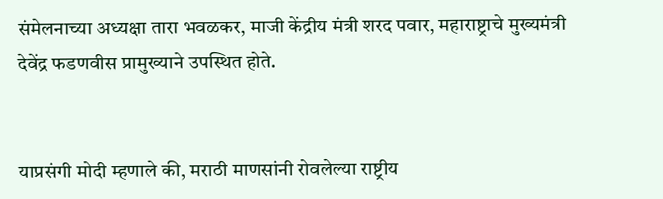संमेलनाच्या अध्यक्षा तारा भवळकर, माजी केंद्रीय मंत्री शरद पवार, महाराष्ट्राचे मुख्यमंत्री देवेंद्र फडणवीस प्रामुख्याने उपस्थित होते.


याप्रसंगी मोदी म्हणाले की, मराठी माणसांनी रोवलेल्या राष्ट्रीय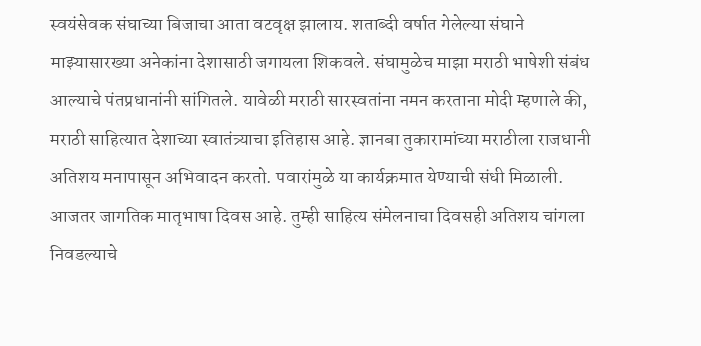स्वयंसेवक संघाच्या बिजाचा आता वटवृक्ष झालाय. शताब्दी वर्षात गेलेल्या संघाने माझ्यासारख्या अनेकांना देशासाठी जगायला शिकवले. संघामुळेच माझा मराठी भाषेशी संबंध आल्याचे पंतप्रधानांनी सांगितले. यावेळी मराठी सारस्वतांना नमन करताना मोदी म्हणाले की, मराठी साहित्यात देशाच्या स्वातंत्र्याचा इतिहास आहे. ज्ञानबा तुकारामांच्या मराठीला राजधानी अतिशय मनापासून अभिवादन करतो. पवारांमुळे या कार्यक्रमात येण्याची संधी मिळाली. आजतर जागतिक मातृभाषा दिवस आहे. तुम्ही साहित्य संमेलनाचा दिवसही अतिशय चांगला निवडल्याचे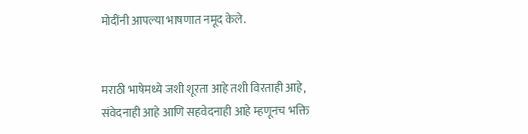मोदींनी आपल्या भाषणात नमूद केले.


मराठी भाषेमध्ये जशी शूरता आहे तशी विरताही आहे, संवेदनाही आहे आणि सहवेदनाही आहे म्हणूनच भक्ति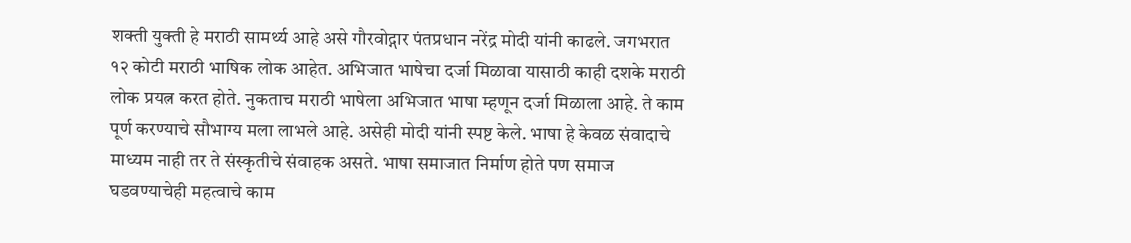शक्ती युक्ती हे मराठी सामर्थ्य आहे असे गौरवोद्गार पंतप्रधान नरेंद्र मोदी यांनी काढले. जगभरात १२ कोटी मराठी भाषिक लोक आहेत. अभिजात भाषेचा दर्जा मिळावा यासाठी काही दशके मराठी लोक प्रयत्न करत होते. नुकताच मराठी भाषेला अभिजात भाषा म्हणून दर्जा मिळाला आहे. ते काम पूर्ण करण्याचे सौभाग्य मला लाभले आहे. असेही मोदी यांनी स्पष्ट केले. भाषा हे केवळ संवादाचे माध्यम नाही तर ते संस्कृतीचे संवाहक असते. भाषा समाजात निर्माण होते पण समाज घडवण्याचेही महत्वाचे काम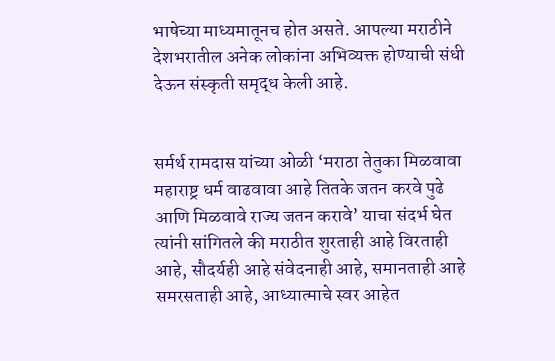भाषेच्या माध्यमातूनच होत असते. आपल्या मराठीने देशभरातील अनेक लोकांना अभिव्यक्त होण्याची संधी देऊन संस्कृती समृद्ध केली आहे.


सर्मर्थ रामदास यांच्या ओळी ‘मराठा तेतुका मिळवावा महाराष्ट्र धर्म वाढवावा आहे तितके जतन करवे पुढे आणि मिळवावे राज्य जतन करावे’ याचा संदर्भ घेत त्यांनी सांगितले की मराठीत शुरताही आहे विरताही आहे, सौदर्यही आहे संवेदनाही आहे, समानताही आहे समरसताही आहे, आध्यात्माचे स्वर आहेत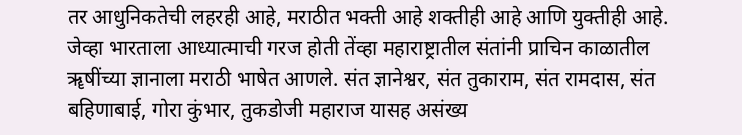तर आधुनिकतेची लहरही आहे, मराठीत भक्ती आहे शक्तीही आहे आणि युक्तीही आहे. जेव्हा भारताला आध्यात्माची गरज होती तेंव्हा महाराष्ट्रातील संतांनी प्राचिन काळातील ॠषींच्या ज्ञानाला मराठी भाषेत आणले. संत ज्ञानेश्वर, संत तुकाराम, संत रामदास, संत बहिणाबाई, गोरा कुंभार, तुकडोजी महाराज यासह असंख्य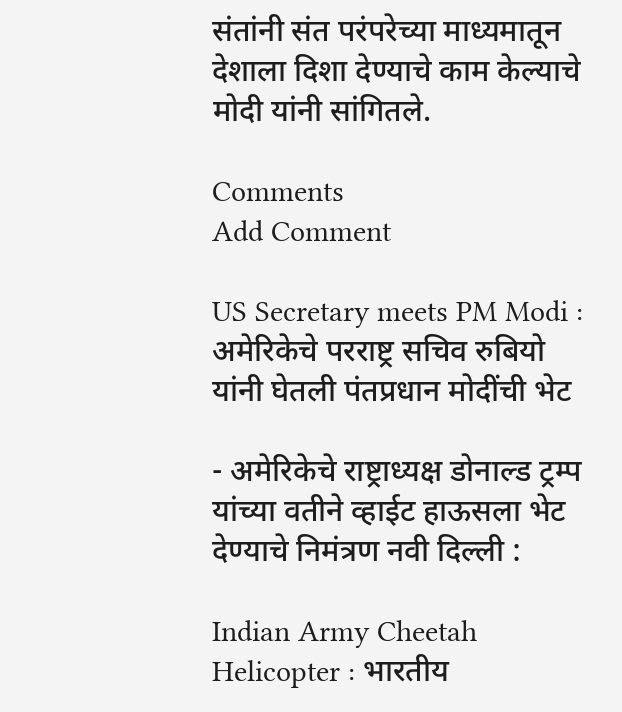संतांनी संत परंपरेच्या माध्यमातून देशाला दिशा देण्याचे काम केल्याचे मोदी यांनी सांगितले.

Comments
Add Comment

US Secretary meets PM Modi : अमेरिकेचे परराष्ट्र सचिव रुबियो यांनी घेतली पंतप्रधान मोदींची भेट

- अमेरिकेचे राष्ट्राध्यक्ष डोनाल्ड ट्रम्प यांच्या वतीने व्हाईट हाऊसला भेट देण्याचे निमंत्रण नवी दिल्ली :

Indian Army Cheetah Helicopter : भारतीय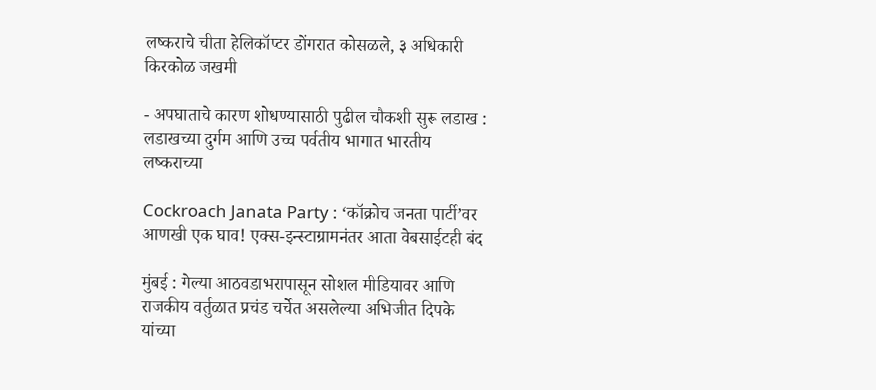लष्कराचे चीता हेलिकॉप्टर डोंगरात कोसळले, ३ अधिकारी किरकोळ जखमी

- अपघाताचे कारण शोधण्यासाठी पुढील चौकशी सुरू लडाख : लडाखच्या दुर्गम आणि उच्च पर्वतीय भागात भारतीय लष्कराच्या

Cockroach Janata Party : ‘कॉक्रोच जनता पार्टी’वर आणखी एक घाव! एक्स-इन्स्टाग्रामनंतर आता वेबसाईटही बंद

मुंबई : गेल्या आठवडाभरापासून सोशल मीडियावर आणि राजकीय वर्तुळात प्रचंड चर्चेत असलेल्या अभिजीत दिपके यांच्या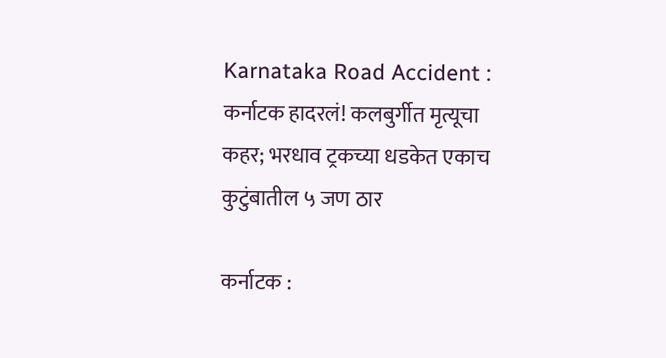Karnataka Road Accident : कर्नाटक हादरलं! कलबुर्गीत मृत्यूचा कहर; भरधाव ट्रकच्या धडकेत एकाच कुटुंबातील ५ जण ठार

कर्नाटक :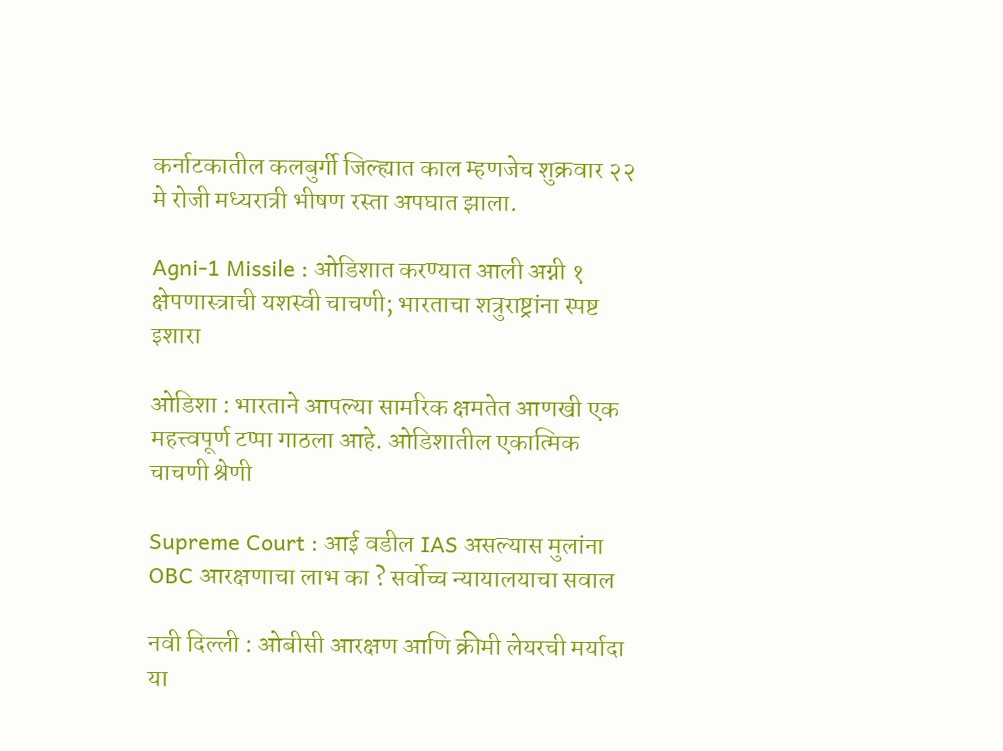कर्नाटकातील कलबुर्गी जिल्ह्यात काल म्हणजेच शुक्रवार २२ मे रोजी मध्यरात्री भीषण रस्ता अपघात झाला.

Agni-1 Missile : ओडिशात करण्यात आली अग्नी १ क्षेपणास्त्राची यशस्वी चाचणी; भारताचा शत्रुराष्ट्रांना स्पष्ट इशारा

ओडिशा : भारताने आपल्या सामरिक क्षमतेत आणखी एक महत्त्वपूर्ण टप्पा गाठला आहे. ओडिशातील एकात्मिक चाचणी श्रेणी

Supreme Court : आई वडील IAS असल्यास मुलांना OBC आरक्षणाचा लाभ का ? सर्वोच्च न्यायालयाचा सवाल

नवी दिल्ली : ओबीसी आरक्षण आणि क्रीमी लेयरची मर्यादा या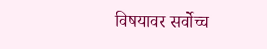विषयावर सर्वोच्च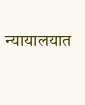न्यायालयात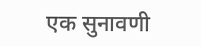एक सुनावणी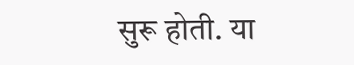सुरू होती. या